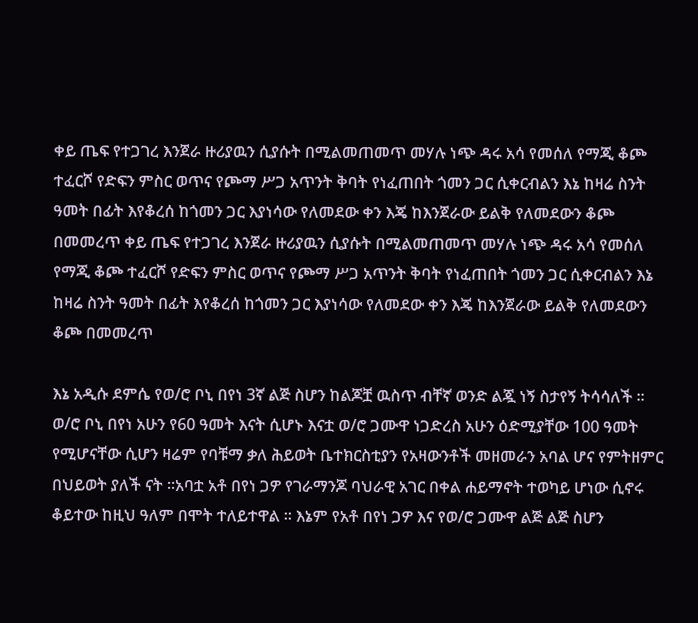ቀይ ጤፍ የተጋገረ እንጀራ ዙሪያዉን ሲያሱት በሚልመጠመጥ መሃሉ ነጭ ዳሩ አሳ የመሰለ የማጂ ቆጮ ተፈርሾ የድፍን ምስር ወጥና የጮማ ሥጋ አጥንት ቅባት የነፈጠበት ጎመን ጋር ሲቀርብልን እኔ ከዛሬ ስንት ዓመት በፊት እየቆረሰ ከጎመን ጋር እያነሳው የለመደው ቀን እጄ ከእንጀራው ይልቅ የለመደውን ቆጮ በመመረጥ ቀይ ጤፍ የተጋገረ እንጀራ ዙሪያዉን ሲያሱት በሚልመጠመጥ መሃሉ ነጭ ዳሩ አሳ የመሰለ የማጂ ቆጮ ተፈርሾ የድፍን ምስር ወጥና የጮማ ሥጋ አጥንት ቅባት የነፈጠበት ጎመን ጋር ሲቀርብልን እኔ ከዛሬ ስንት ዓመት በፊት እየቆረሰ ከጎመን ጋር እያነሳው የለመደው ቀን እጄ ከእንጀራው ይልቅ የለመደውን ቆጮ በመመረጥ

እኔ አዲሱ ደምሴ የወ/ሮ ቦኒ በየነ 3ኛ ልጅ ስሆን ከልጆቿ ዉስጥ ብቸኛ ወንድ ልጇ ነኝ ስታየኝ ትሳሳለች ፡፡ ወ/ሮ ቦኒ በየነ አሁን የ60 ዓመት እናት ሲሆኑ እናቷ ወ/ሮ ጋሙዋ ነጋድረስ አሁን ዕድሚያቸው 100 ዓመት የሚሆናቸው ሲሆን ዛሬም የባቹማ ቃለ ሕይወት ቤተክርስቲያን የአዛውንቶች መዘመራን አባል ሆና የምትዘምር በህይወት ያለች ናት ፡፡አባቷ አቶ በየነ ጋዎ የገራማንጆ ባህራዊ አገር በቀል ሐይማኖት ተወካይ ሆነው ሲኖሩ ቆይተው ከዚህ ዓለም በሞት ተለይተዋል ፡፡ እኔም የአቶ በየነ ጋዎ እና የወ/ሮ ጋሙዋ ልጅ ልጅ ስሆን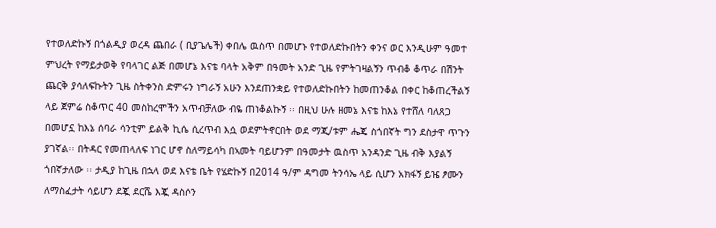የተወለድኩኝ በጎልዲያ ወረዳ ጨበራ ( ቢያጌሌች) ቀበሌ ዉስጥ በመሆኑ የተወለድኩበትን ቀንና ወር እንዲሁም ዓመተ ምህረት የማይታወቅ የባላገር ልጅ በመሆኔ እናቴ ባላት አቅም በዓመት አንድ ጊዜ የምትገዛልኝን ጥብቆ ቆጥራ በሽንት ጨርቅ ያሳለፍኩትን ጊዜ ስትቀንስ ድምሩን ነግራኝ አሁን እንደጠንቋይ የተወለድኩበትን ከመጠንቆል በቀር ከቆጠረችልኝ ላይ ጀምሬ ስቆጥር 40 መስከረሞችን አጥብቻለው ብዬ ጠነቆልኩኝ ፡፡ በዚህ ሁሉ ዘመኔ እናቴ ከእኔ የተሸለ ባለጸጋ በመሆኗ ከእኔ ሰባራ ሳንቲም ይልቅ ኪሴ ሲረጥብ እሷ ወደምትኖርበት ወደ ማጂ/ቱም ሔጄ ስጎበኛት ግን ደስታዋ ጥጉን ያገኛል፡፡ በትዳር የመጠላለፍ ነገር ሆኖ ስለማይሳካ በኣመት ባይሆንም በዓመታት ዉስጥ አንዳንድ ጊዜ ብቅ እያልኝ ጎበኛታለው ፡፡ ታዲያ ከጊዜ በኋላ ወደ እናቴ ቤት የሄድኩኝ በ2014 ዓ/ም ዳግመ ትንሳኤ ላይ ሲሆን አክፋኝ ይዤ ፆሙን ለማስፈታት ሳይሆን ደጇ ደርሼ እጇ ዳስሶን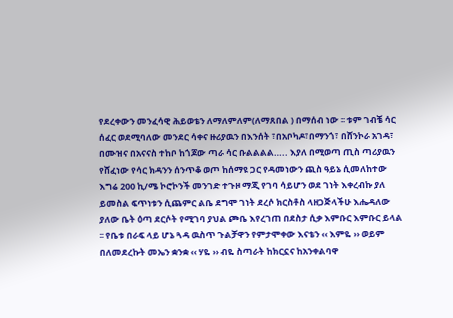የደረቀውን መንፈሳዊ ሕይወቴን ለማለምለም(ለማጸበል ) በማሰብ ነው ፡፡ ቱም ገብቼ ሳር ሰፈር ወደሚባለው መንደር ሳቀና ዙሪያዉን በእንሰት ፣በአቦካዶ፣በማንጎ፣ በሸንኮራ አገዳ፣ በሙዝና በአናናስ ተከቦ ከጎጆው ጣራ ሳር ቡልልልል….. እያለ በሚወጣ ጢስ ጣሪያዉን የሸፈነው የሳር ክዳንን ሰንጥቆ ወጦ ከሰማዩ ጋር የዳመነውን ጪስ ዓይኔ ሲመለከተው እግሬ 200 ኪ/ሜ ኮሮኮንች መንገድ ተጉዞ ማጂ የገባ ሳይሆን ወደ ገነት እቀረብኩ ያለ ይመስል ፍጥነቱን ሲጨምር ልቤ ደግሞ ገነት ደረሶ ክርስቶስ ላዘጋጅላችሁ እሔዳለው ያለው ቤት ዕጣ ደርሶት የሚገባ ያህል ጮቤ እየረገጠ በደስታ ሲቃ እምቡር እምቡር ይላል ፡፡ የቤቱ በራፍ ላይ ሆኔ ጓዳ ዉስጥ ጉልቻዋን የምታሞቀው እናቴን ‹‹ እምዬ ›› ወይም በለመደረኩት መኤን ቋንቋ ‹‹ ሃዬ ›› ብዬ ስጣራት ከክርኗና ከአንቀልባዋ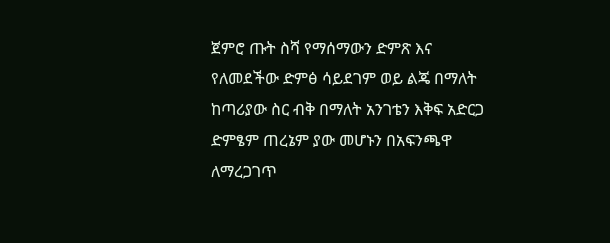ጀምሮ ጡት ስሻ የማሰማውን ድምጽ እና የለመደችው ድምፅ ሳይደገም ወይ ልጄ በማለት ከጣሪያው ስር ብቅ በማለት አንገቴን እቅፍ አድርጋ ድምፄም ጠረኔም ያው መሆኑን በአፍንጫዋ ለማረጋገጥ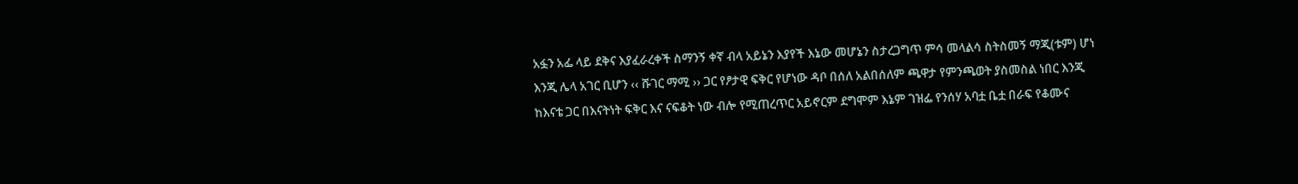አፏን አፌ ላይ ደቅና እያፈራረቀች ስማንኝ ቀኛ ብላ አይኔን እያየች እኔው መሆኔን ስታረጋግጥ ምሳ መላልሳ ስትስመኝ ማጂ(ቱም) ሆነ እንጂ ሌላ አገር ቢሆን ‹‹ ሹገር ማሚ ›› ጋር የፆታዊ ፍቅር የሆነው ዳቦ በሰለ አልበሰለም ጫዋታ የምንጫወት ያስመስል ነበር እንጂ ከእናቴ ጋር በእናትነት ፍቅር እና ናፍቆት ነው ብሎ የሚጠረጥር አይኖርም ደግሞም እኔም ገዝፌ የንሰሃ አባቷ ቤቷ በራፍ የቆሙና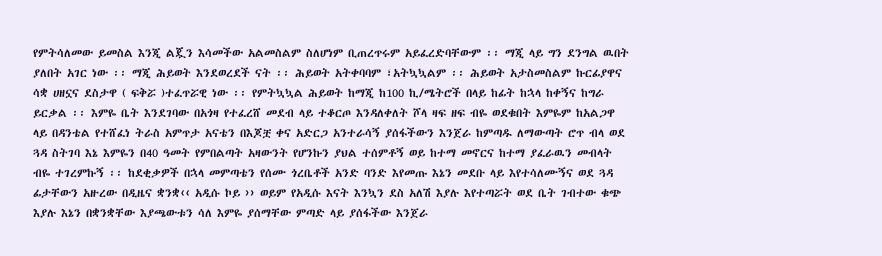የምትሳለመው ይመስል እንጂ ልጇን እሳመችው አልመስልም ስለሆነም ቢጠረጥሩም አይፈረድባቸውም ፡፡ ማጂ ላይ ግን ደንግል ዉበት ያለበት አገር ነው ፡፡ ማጂ ሕይወት እንደወረደች ናት ፡፡ ሕይወት አትቀባባም ፣አትኳኳልም ፡፡ ሕይወት አታስመስልም ኩርፊያዋና ሳቋ ሀዘኗና ደስታዋ ( ፍቅሯ )ተፈጥሯዊ ነው ፡፡ የምትኳኳል ሕይወት ከማጂ ከ100 ኪ/ሜትሮች በላይ ከፊት ከኋላ ከቀኝና ከግራ ይርቃል ፡፡ እምዬ ቤት እንደገባው በአጎዛ የተፈረሸ መደብ ላይ ተቆርጦ እንዳለቀለት ሾላ ዛፍ ዘፍ ብዬ ወደቁበት እምዬም ከአልጋዋ ላይ በዳንቴል የተሸፈነ ትራስ አምጥታ አናቴን በእጆቿ ቀና አድርጋ አንተራሳኝ ያሰፋችውን እንጀራ ከምጣዱ ለማውጣት ሮጥ ብላ ወደ ጓዳ ስትገባ እኔ እምዬን በ40 ዓመት የምበልጣት አዛውንት የሆንኩን ያህል ተሰምቶኝ ወይ ከተማ መኖርና ከተማ ያፈራዉን መብላት ብዬ ተገረምኩኝ ፡፡ ከደቂቃዎች በኋላ መምጣቴን የሰሙ ጎረቤቶች አንድ ባንድ እየመጡ እኔን መደቡ ላይ እየተሳለሙኝና ወደ ጓዳ ፊታቸውን አዙረው በዲዜና ቋንቋ‹‹ አዲሱ ኮይ ›› ወይም የአዲሱ እናት እንኳን ደስ አለሽ እያሉ እየተጣሯት ወደ ቤት ገብተው ቁጭ እያሉ እኔን በቋንቋቸው እያጫውቱን ሳለ እምዬ ያሰማቸው ምጣድ ላይ ያሰፋችው እንጀራ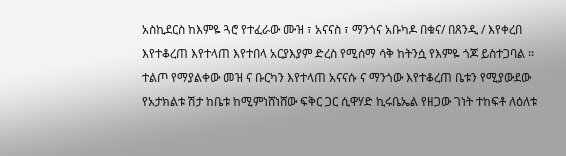አስኪደርስ ከእምዬ ጓሮ የተፈራው ሙዝ ፣ አናናስ ፣ ማንጎና አቡካዶ በቁና/ በጸንዲ / እየቀረበ እየተቆረጠ እየተላጠ እየተበላ አርያእያም ድረስ የሚሰማ ሳቅ ከትንሷ የእምዬ ጎጆ ይስተጋባል ፡፡ ተልጦ የማያልቀው መዝ ና ቡርካን እየተላጠ አናናሱ ና ማንጎው እየተቆረጠ ቤቱን የሚያውደው የአታክልቱ ሽታ ከቤቱ ከሚምነሸነሸው ፍቅር ጋር ሲዋሃድ ኪሩቤኤል የዘጋው ገነት ተከፍቶ ለዕለቱ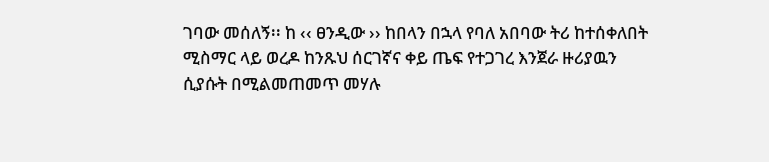ገባው መሰለኝ፡፡ ከ ‹‹ ፀንዲው ›› ከበላን በኋላ የባለ አበባው ትሪ ከተሰቀለበት ሚስማር ላይ ወረዶ ከንጹህ ሰርገኛና ቀይ ጤፍ የተጋገረ እንጀራ ዙሪያዉን ሲያሱት በሚልመጠመጥ መሃሉ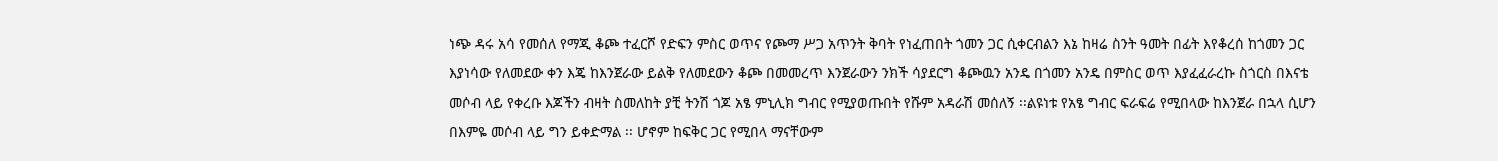ነጭ ዳሩ አሳ የመሰለ የማጂ ቆጮ ተፈርሾ የድፍን ምስር ወጥና የጮማ ሥጋ አጥንት ቅባት የነፈጠበት ጎመን ጋር ሲቀርብልን እኔ ከዛሬ ስንት ዓመት በፊት እየቆረሰ ከጎመን ጋር እያነሳው የለመደው ቀን እጄ ከእንጀራው ይልቅ የለመደውን ቆጮ በመመረጥ እንጀራውን ንክች ሳያደርግ ቆጮዉን አንዴ በጎመን አንዴ በምስር ወጥ እያፈፈራረኩ ስጎርስ በእናቴ መሶብ ላይ የቀረቡ እጆችን ብዛት ስመለከት ያቺ ትንሽ ጎጆ አፄ ምኒሊክ ግብር የሚያወጡበት የሹም አዳራሽ መሰለኝ ፡፡ልዩነቱ የአፄ ግብር ፍራፍሬ የሚበላው ከእንጀራ በኋላ ሲሆን በእምዬ መሶብ ላይ ግን ይቀድማል ፡፡ ሆኖም ከፍቅር ጋር የሚበላ ማናቸውም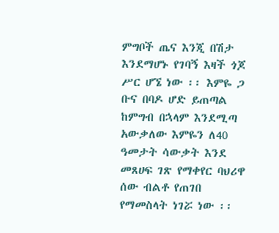ምግቦች ጤና እንጂ በሽታ እንደማሆኑ የገባኝ እዛች ጎጆ ሥር ሆኜ ነው ፡፡ እምዬ ጋ ቡና በባዶ ሆድ ይጠጣል ከምግብ በኋላም እንደሚጣ አውቃለው እምዬን ለ40 ዓመታት ሳውቃት እንደ መጸሀፍ ገጽ የማቀየር ባህሪዋ ሰው ብልቶ የጠገበ የማመስላት ነገሯ ነው ፡፡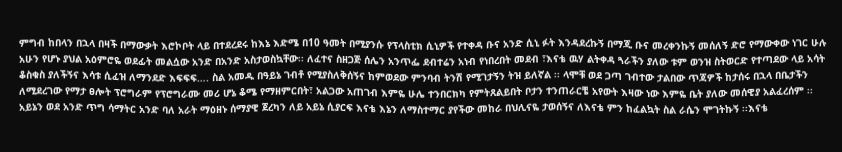ምግብ ከበላን በኋላ በዛች በማውቃት እሮኮቦት ላይ በተደረደሩ ከእኔ እድሜ በ10 ዓመት በሚያንሱ የፕላስቲክ ሲኒዎች የተቀዳ ቡና አንድ ሲኒ ፉት እንዳደረኩኝ በማጂ ቡና መረቀንኩኝ መሰለኝ ድሮ የማውቀው ነገር ሁሉ አሁን የሆኑ ያህል አዕምሮዬ ወደፊት መልሷው አንድ በአንድ አስታወስኳቸው፡፡ ለፈተና ስዘጋጅ ሰሌን አንጥፌ ደብተሬን አነብ የነበረበት መደብ ፣እናቴ ዉሃ ልትቀዳ ጓራችን ያለው ቱም ወንዝ ስትወርድ የተጣደው ላይ አሳት ቆስቁስ ያለችኝና እሳቱ ሲፈዝ ለማንደድ እፍፍፍ…. ስል አመዱ በዓይኔ ገብቶ የሚያስለቅሰኝና ከምወደው ምንባብ ትንሽ የሚገታኝን ትዝ ይለኛል ፡፡ ላሞቹ ወደ ጋጣ ገብተው ታልበው ጥጃዎች ከታሰሩ በኋላ በቤታችን ለሚደረገው የማታ ፀሎት ፕሮግራም የፕሮግራሙ መሪ ሆኔ ቆሜ የማዘምርበት፣ አልጋው አጠገብ እምዬ ሁሌ ተንበርክካ የምትጸልይበት ቦታን ተንጠራርቼ አየውት እዛው ነው እምዬ ቤት ያለው መሰዊያ አልፈረሰም ፡፡አይኔን ወደ አንድ ጥግ ሳማትር አንድ ባለ አራት ማዕዘኑ ሰማያዊ ጀረካን ለይ አይኔ ሲያርፍ እናቴ እኔን ለማስተማር ያየችው መከራ በህሊናዬ ታወሰኝና ለእናቴ ምን ከፈልኳት ስል ራሴን ሞገትኩኝ ፡፡እናቴ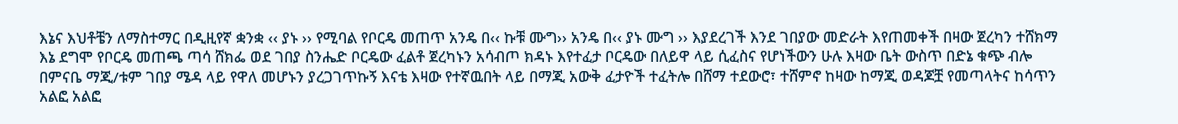እኔና እህቶቼን ለማስተማር በዲዚየኛ ቋንቋ ‹‹ ያኑ ›› የሚባል የቦርዴ መጠጥ አንዴ በ‹‹ ኩቹ ሙግ›› አንዴ በ‹‹ ያኑ ሙግ ›› እያደረገች እንደ ገበያው መድራት እየጠመቀች በዛው ጀረካን ተሸክማ እኔ ደግሞ የቦርዴ መጠጫ ጣሳ ሸክፌ ወደ ገበያ ስንሔድ ቦርዴው ፈልቶ ጀረካኑን አሳብጦ ክዳኑ እየተፈታ ቦርዴው በለይዋ ላይ ሲፈስና የሆነችውን ሁሉ እዛው ቤት ውስጥ በድኔ ቁጭ ብሎ በምናቤ ማጂ/ቱም ገበያ ሜዳ ላይ የዋለ መሆኑን ያረጋገጥኩኝ እናቴ እዛው የተኛዉበት ላይ በማጂ አውቅ ፈታዮች ተፈትሎ በሸማ ተደውሮ፣ ተሸምኖ ከዛው ከማጂ ወዳጆቿ የመጣላትና ከሳጥን አልፎ አልፎ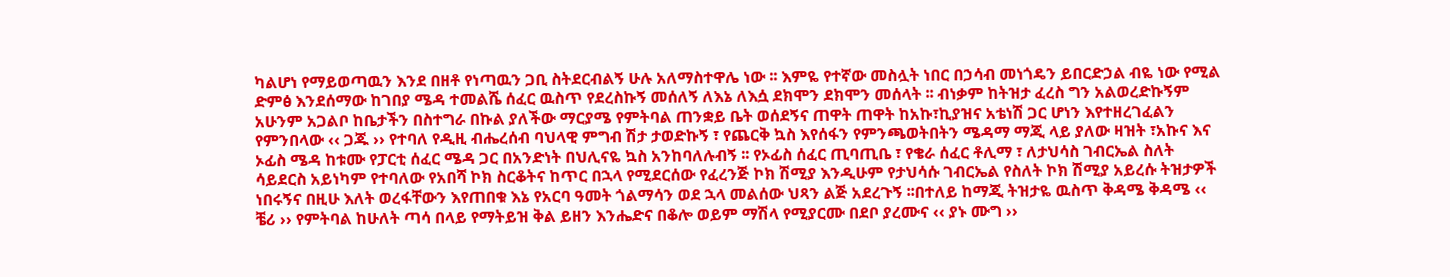ካልሆነ የማይወጣዉን እንደ በዘቶ የነጣዉን ጋቢ ስትደርብልኝ ሁሉ አለማስተዋሌ ነው ፡፡ እምዬ የተኛው መስሏት ነበር በኃሳብ መነጎዴን ይበርድኃል ብዬ ነው የሚል ድምፅ እንደሰማው ከገበያ ሜዳ ተመልሼ ሰፈር ዉስጥ የደረስኩኝ መሰለኝ ለእኔ ለእሷ ደክሞን ደክሞን መሰላት ፡፡ ብነቃም ከትዝታ ፈረስ ግን አልወረድኩኝም አሁንም አጋልቦ ከቤታችን በስተግራ በኩል ያለችው ማርያሜ የምትባል ጠንቋይ ቤት ወሰደኝና ጠዋት ጠዋት ከአኩ፣ኪያዝና አቴነሽ ጋር ሆነን እየተዘረገፈልን የምንበላው ‹‹ ጋጁ ›› የተባለ የዲዚ ብሔረሰብ ባህላዊ ምግብ ሽታ ታወድኩኝ ፣ የጨርቅ ኳስ እየሰፋን የምንጫወትበትን ሜዳማ ማጂ ላይ ያለው ዛዝት ፣አኩና እና ኦፊስ ሜዳ ከቱሙ የፓርቲ ሰፈር ሜዳ ጋር በአንድነት በህሊናዬ ኳስ አንከባለሉብኝ ፡፡ የኦፊስ ሰፈር ጢባጢቤ ፣ የቄራ ሰፈር ቶሊማ ፣ ለታህሳስ ገብርኤል ስለት ሳይደርስ አይነካም የተባለው የአበሻ ኮክ ስርቆትና ከጥር በኋላ የሚደርሰው የፈረንጅ ኮክ ሽሚያ እንዲሁም የታህሳሱ ገብርኤል የስለት ኮክ ሽሚያ አይረሱ ትዝታዎች ነበሩኝና በዚሁ እለት ወረፋቸውን እየጠበቁ እኔ የአርባ ዓመት ጎልማሳን ወደ ኋላ መልሰው ህጻን ልጅ አደረጉኝ ፡፡በተለይ ከማጂ ትዝታዬ ዉስጥ ቅዳሜ ቅዳሜ ‹‹ ቼሪ ›› የምትባል ከሁለት ጣሳ በላይ የማትይዝ ቅል ይዘን እንሔድና በቆሎ ወይም ማሽላ የሚያርሙ በደቦ ያረሙና ‹‹ ያኑ ሙግ ››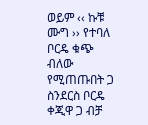ወይም ‹‹ ኩቹ ሙግ ›› የተባለ ቦርዴ ቁጭ ብለው የሚጠጡበት ጋ ስንደርስ ቦርዴ ቀጂዋ ጋ ብቻ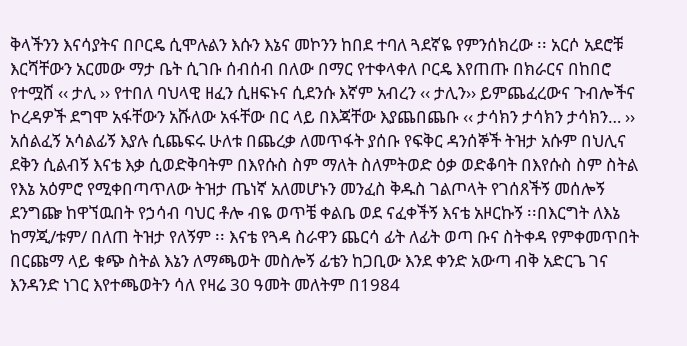ቅላችንን እናሳያትና በቦርዴ ሲሞሉልን እሱን እኔና መኮንን ከበደ ተባለ ጓደኛዬ የምንሰክረው ፡፡ አርሶ አደሮቹ እርሻቸውን አርመው ማታ ቤት ሲገቡ ሰብሰብ በለው በማር የተቀላቀለ ቦርዴ እየጠጡ በክራርና በከበሮ የተሟሸ ‹‹ ታሊ ›› የተበለ ባህላዊ ዘፈን ሲዘፍኑና ሲደንሱ እኛም አብረን ‹‹ ታሊን›› ይምጨፈረውና ጉብሎችና ኮረዳዎች ደግሞ አፋቸውን አሹለው አፋቸው በር ላይ በእጃቸው እያጨበጨቡ ‹‹ ታሳክን ታሳክን ታሳክን… ›› አሰልፈኝ አሳልፊኝ እያሉ ሲጨፍሩ ሁለቱ በጨረቃ ለመጥፋት ያሰቡ የፍቅር ዳንሰኞች ትዝታ አሱም በህሊና ደቅን ሲልብኝ እናቴ እቃ ሲወድቅባትም በእየሱስ ስም ማለት ስለምትወድ ዕቃ ወድቆባት በእየሱስ ስም ስትል የእኔ አዕምሮ የሚቀበጣጥለው ትዝታ ጤነኛ አለመሆኑን መንፈስ ቅዱስ ገልጦላት የገሰጸችኝ መሰሎኝ ደንግጬ ከዋኘዉበት የኃሳብ ባህር ቶሎ ብዬ ወጥቼ ቀልቤ ወደ ናፈቀችኝ እናቴ አዞርኩኝ ፡፡በእርግት ለእኔ ከማጂ/ቱም/ በለጠ ትዝታ የለኝም ፡፡ እናቴ የጓዳ ስራዋን ጨርሳ ፊት ለፊት ወጣ ቡና ስትቀዳ የምቀመጥበት በርጩማ ላይ ቁጭ ስትል እኔን ለማጫወት መስሎኝ ፊቴን ከጋቢው እንደ ቀንድ አውጣ ብቅ አድርጌ ገና እንዳንድ ነገር እየተጫወትን ሳለ የዛሬ 30 ዓመት መለትም በ1984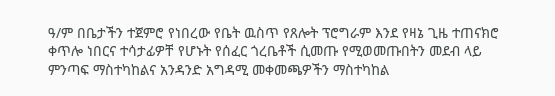ዓ/ም በቤታችን ተጀምሮ የነበረው የቤት ዉስጥ የጸሎት ፕሮግራም እንደ የዛኔ ጊዜ ተጠናክሮ ቀጥሎ ነበርና ተሳታፊዎቸ የሆኑት የሰፈር ጎረቤቶች ሲመጡ የሚወመጡበትን መደብ ላይ ምንጣፍ ማስተካከልና አንዳንድ አግዳሚ መቀመጫዎችን ማስተካከል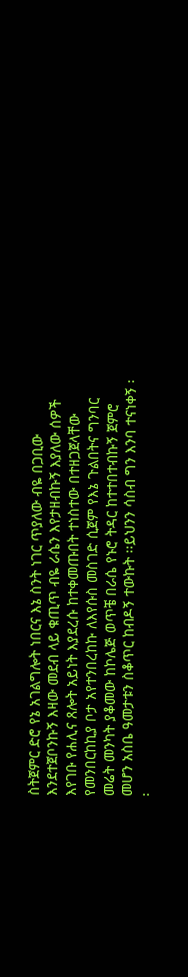ስትጀምር ድሮ የኔ አገልግሎት ነበርና እኔ ስንት ነገር ጥያለው ብዬ በጋቢው እንደተጀቦንኩኝ እዛው መደብ ላይ ቁጢጥ ብዬ ራሴን እየታዘብኩኝ እያለው ሰዎች እየገቡ የሐሊና ጸሎት አይነት እያደረሱ ከተቀመጡበት ተነስተው በተዘጋጀላቸው የመንበርከኪያ ቦታ አየተንበረከኩ ለእየሱስ መስገድ ሲጀም የእኔ ጉልበትና ግንባር መሬት መንካት ያቆመው ከኮሌጅ ወጥቼ በራሴ የኑሮ ትዳር ከተተበተብኩኝ ጀምሮ መሆን አስቤ ዓመታቱን ስቆጥር ከብዶኝ ተውኩት ፡፡ይህንን ሳስብ ግን እንባ ተናነቀኝ ፡፡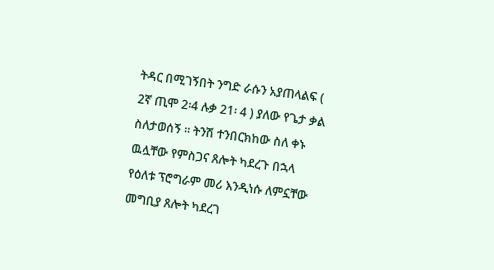ትዳር በሚገኝበት ንግድ ራሱን አያጠላልፍ ( 2ኛ ጢሞ 2፡4 ሉቃ 21፡ 4 ) ያለው የጌታ ቃል ስለታወሰኝ ፡፡ ትንሽ ተንበርክከው ስለ ቀኑ ዉሏቸው የምስጋና ጸሎት ካደረጉ በኋላ የዕለቱ ፕሮግራም መሪ እንዲነሱ ለምኗቸው መግቢያ ጸሎት ካደረገ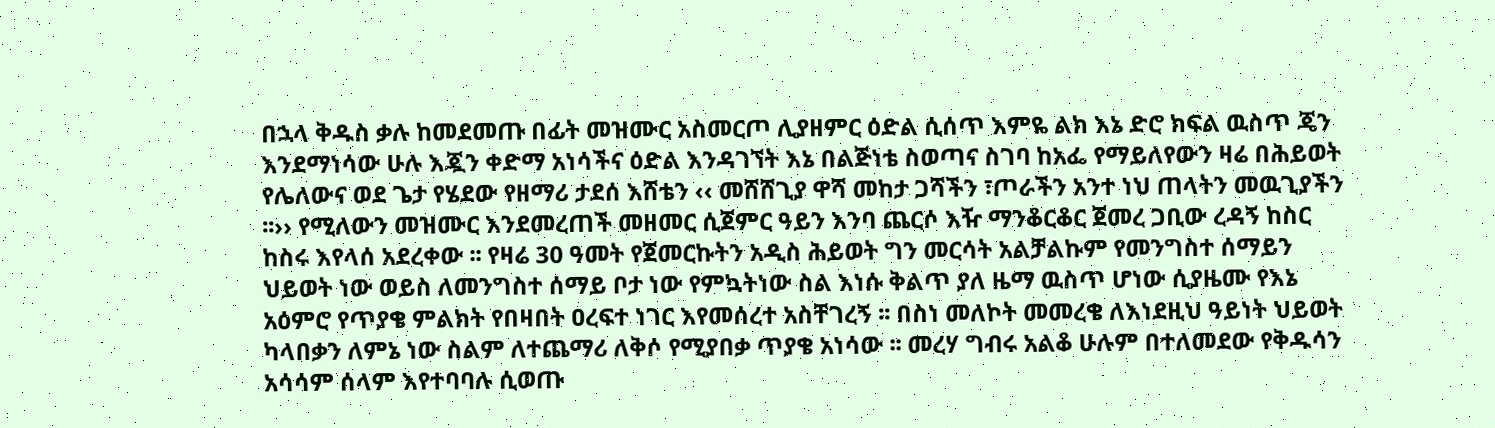በኋላ ቅዱስ ቃሉ ከመደመጡ በፊት መዝሙር አስመርጦ ሊያዘምር ዕድል ሲሰጥ እምዬ ልክ እኔ ድሮ ክፍል ዉስጥ ጄን እንደማነሳው ሁሉ እጇን ቀድማ አነሳችና ዕድል እንዳገኘት እኔ በልጅነቴ ስወጣና ስገባ ከአፌ የማይለየውን ዛሬ በሕይወት የሌለውና ወደ ጌታ የሄደው የዘማሪ ታደሰ እሸቴን ‹‹ መሸሸጊያ ዋሻ መከታ ጋሻችን ፣ጦራችን አንተ ነህ ጠላትን መዉጊያችን ፡፡›› የሚለውን መዝሙር እንደመረጠች መዘመር ሲጀምር ዓይን እንባ ጨርሶ እዥ ማንቆርቆር ጀመረ ጋቢው ረዳኝ ከስር ከስሩ እየላሰ አደረቀው ፡፡ የዛሬ 30 ዓመት የጀመርኩትን አዲስ ሕይወት ግን መርሳት አልቻልኩም የመንግስተ ሰማይን ህይወት ነው ወይስ ለመንግስተ ሰማይ ቦታ ነው የምኳትነው ስል እነሱ ቅልጥ ያለ ዜማ ዉስጥ ሆነው ሲያዜሙ የእኔ አዕምሮ የጥያቄ ምልክት የበዛበት ዐረፍተ ነገር እየመሰረተ አስቸገረኝ ፡፡ በስነ መለኮት መመረቄ ለእነደዚህ ዓይነት ህይወት ካላበቃን ለምኔ ነው ስልም ለተጨማሪ ለቅሶ የሚያበቃ ጥያቄ አነሳው ፡፡ መረሃ ግብሩ አልቆ ሁሉም በተለመደው የቅዱሳን አሳሳም ሰላም እየተባባሉ ሲወጡ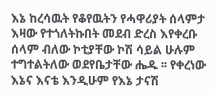እኔ ከረሳዉት የቆየዉትን የሓዋሪያት ሰላምታ እዛው የተጎለትኩበት መደብ ድረስ እየቀረቡ ሰላም ብለው ኮቲያቸው ኮሽ ሳይል ሁሉም ተግተልትለው ወደየቤታቸው ሔዱ ፡፡ የቀረነው እኔና እናቴ እንዲሁም የእኔ ታናሽ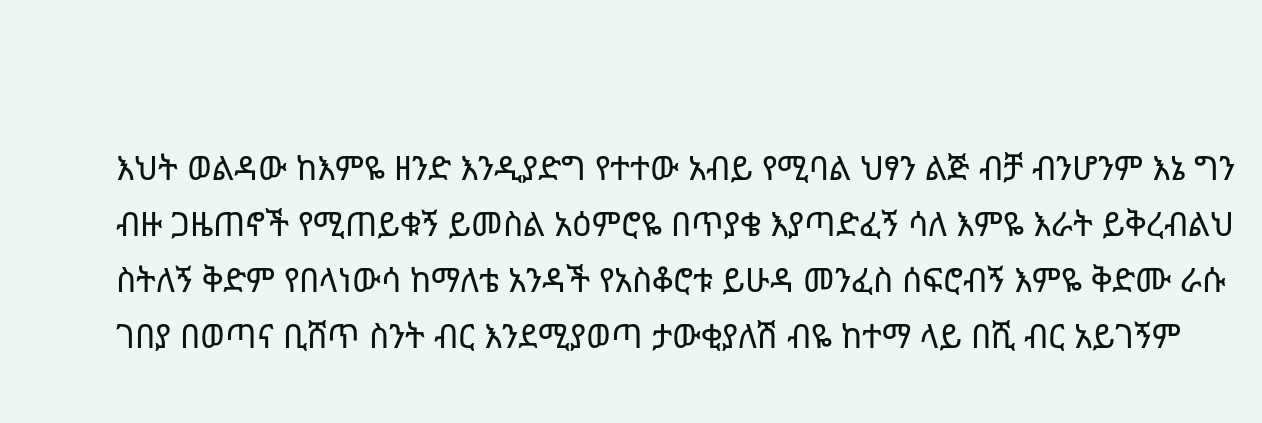እህት ወልዳው ከእምዬ ዘንድ እንዲያድግ የተተው አብይ የሚባል ህፃን ልጅ ብቻ ብንሆንም እኔ ግን ብዙ ጋዜጠኖች የሚጠይቁኝ ይመስል አዕምሮዬ በጥያቄ እያጣድፈኝ ሳለ እምዬ እራት ይቅረብልህ ስትለኝ ቅድም የበላነውሳ ከማለቴ አንዳች የአስቆሮቱ ይሁዳ መንፈስ ሰፍሮብኝ እምዬ ቅድሙ ራሱ ገበያ በወጣና ቢሸጥ ስንት ብር እንደሚያወጣ ታውቂያለሽ ብዬ ከተማ ላይ በሺ ብር አይገኝም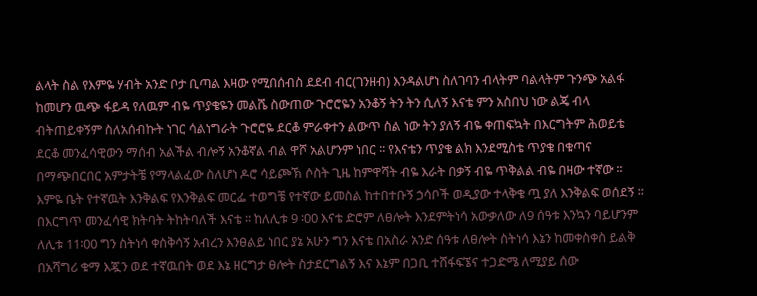ልላት ስል የእምዬ ሃብት አንድ ቦታ ቢጣል እዛው የሚበሰብስ ደደብ ብር(ገንዘብ) እንዳልሆነ ስለገባን ብላትም ባልላትም ጉንጭ አልፋ ከመሆን ዉጭ ፋይዳ የለዉም ብዬ ጥያቄዬን መልሼ ስውጠው ጉሮሮዬን አንቆኝ ትን ትን ሲለኝ እናቴ ምን አስበህ ነው ልጄ ብላ ብትጠይቀኝም ስለአሰብኩት ነገር ሳልነግራት ጉሮሮዬ ደርቆ ምራቀተን ልውጥ ስል ነው ትን ያለኝ ብዬ ቀጠፍኳት በእርግትም ሕወይቴ ደርቆ መንፈሳዊውን ማሰብ አልችል ብሎኝ አንቆኛል ብል ዋሾ አልሆንም ነበር ፡፡ የእናቴን ጥያቄ ልክ እንደሚስቴ ጥያቄ በቁጣና በማጭበርበር አምታትቼ የማላልፈው ስለሆነ ዶሮ ሳይጮኽ ሶስት ጊዜ ከምዋሻት ብዬ እራት በቃኝ ብዬ ጥቅልል ብዬ በዛው ተኛው ፡፡ እምዬ ቤት የተኛዉት እንቅልፍ የእንቅልፍ መርፌ ተወግቼ የተኛው ይመስል ከተበተቡኝ ኃሳቦች ወዲያው ተላቅቄ ጧ ያለ እንቅልፍ ወሰደኝ ፡፡በእርግጥ መንፈሳዊ ክትባት ትከትባለች እናቴ ፡፡ ከለሊቱ 9 ፡00 እናቴ ድሮም ለፀሎት እንደምትነሳ አውቃለው ለ9 ሰዓቱ እንኳን ባይሆንም ለሊቱ 11፡00 ግን ስትነሳ ቀስቅሳኝ አብረን እንፀልይ ነበር ያኔ አሁን ግን እናቴ በአስራ አንድ ሰዓቱ ለፀሎት ስትነሳ እኔን ከመቀስቀስ ይልቅ በአሻግሪ ቁማ እጇን ወደ ተኛዉበት ወደ እኔ ዘርግታ ፀሎት ስታደርግልኝ እና እኔም በጋቢ ተሸፋፍኜና ተጋድሜ ለሚያይ ሰው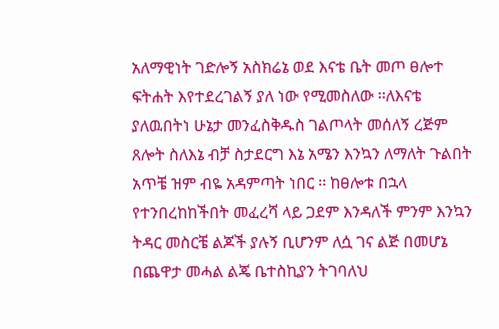አለማዊነት ገድሎኝ አስክሬኔ ወደ እናቴ ቤት መጦ ፀሎተ ፍትሐት እየተደረገልኝ ያለ ነው የሚመስለው ፡፡ለእናቴ ያለዉበትነ ሁኔታ መንፈስቅዱስ ገልጦላት መሰለኝ ረጅም ጸሎት ስለእኔ ብቻ ስታደርግ እኔ አሜን እንኳን ለማለት ጉልበት አጥቼ ዝም ብዬ አዳምጣት ነበር ፡፡ ከፀሎቱ በኋላ የተንበረከከችበት መፈረሻ ላይ ጋደም እንዳለች ምንም እንኳን ትዳር መስርቼ ልጆች ያሉኝ ቢሆንም ለሷ ገና ልጅ በመሆኔ በጨዋታ መሓል ልጄ ቤተስኪያን ትገባለህ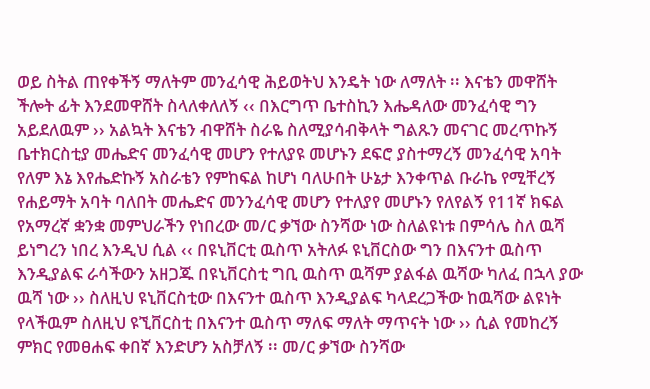ወይ ስትል ጠየቀችኝ ማለትም መንፈሳዊ ሕይወትህ እንዴት ነው ለማለት ፡፡ እናቴን መዋሸት ችሎት ፊት እንደመዋሸት ስላለቀለለኝ ‹‹ በእርግጥ ቤተስኪን እሔዳለው መንፈሳዊ ግን አይደለዉም ›› አልኳት እናቴን ብዋሸት ስራዬ ስለሚያሳብቅላት ግልጹን መናገር መረጥኩኝ ቤተክርስቲያ መሔድና መንፈሳዊ መሆን የተለያዩ መሆኑን ደፍሮ ያስተማረኝ መንፈሳዊ አባት የለም እኔ እየሔድኩኝ አስራቴን የምከፍል ከሆነ ባለሁበት ሁኔታ እንቀጥል ቡራኬ የሚቸረኝ የሐይማት አባት ባለበት መሔድና መንንፈሳዊ መሆን የተለያየ መሆኑን የለየልኝ የ11ኛ ክፍል የአማረኛ ቋንቋ መምህራችን የነበረው መ/ር ቃኘው ስንሻው ነው ስለልዩነቱ በምሳሌ ስለ ዉሻ ይነግረን ነበረ እንዲህ ሲል ‹‹ በዩኒቨርቲ ዉስጥ አትለፉ ዩኒቨርስው ግን በእናንተ ዉስጥ እንዲያልፍ ራሳችውን አዘጋጁ በዩኒቨርስቲ ግቢ ዉስጥ ዉሻም ያልፋል ዉሻው ካለፈ በኋላ ያው ዉሻ ነው ›› ስለዚህ ዩኒቨርስቲው በእናንተ ዉስጥ እንዲያልፍ ካላደረጋችው ከዉሻው ልዩነት የላችዉም ስለዚህ ዩኚቨርስቲ በእናንተ ዉስጥ ማለፍ ማለት ማጥናት ነው ›› ሲል የመከረኝ ምክር የመፀሐፍ ቀበኛ እንድሆን አስቻለኝ ፡፡ መ/ር ቃኘው ስንሻው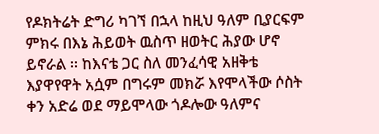የዶክትሬት ድግሪ ካገኘ በኋላ ከዚህ ዓለም ቢያርፍም ምክሩ በእኔ ሕይወት ዉስጥ ዘወትር ሕያው ሆኖ ይኖራል ፡፡ ከእናቴ ጋር ስለ መንፈሳዊ አዘቅቴ እያዋየዋት አሷም በግሩም መክሯ እየሞላችው ሶስት ቀን አድሬ ወደ ማይሞላው ጎዶሎው ዓለምና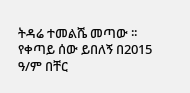ትዳሬ ተመልሼ መጣው ፡፡የቀጣይ ሰው ይበለኝ በ2015 ዓ/ም በቸር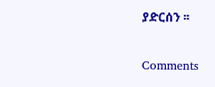ያድርሰን ፡፡

Comments